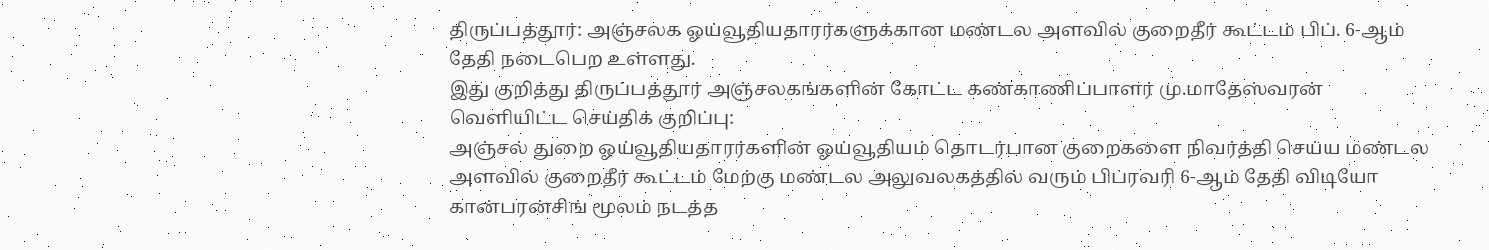திருப்பத்தூர்: அஞ்சலக ஓய்வூதியதாரர்களுக்கான மண்டல அளவில் குறைதீர் கூட்டம் பிப். 6-ஆம் தேதி நடைபெற உள்ளது.
இது குறித்து திருப்பத்தூர் அஞ்சலகங்களின் கோட்ட கண்காணிப்பாளர் மு.மாதேஸ்வரன்
வெளியிட்ட செய்திக் குறிப்பு:
அஞ்சல் துறை ஓய்வூதியதாரர்களின் ஓய்வூதியம் தொடர்பான குறைகளை நிவர்த்தி செய்ய மண்டல அளவில் குறைதீர் கூட்டம் மேற்கு மண்டல அலுவலகத்தில் வரும் பிப்ரவரி 6-ஆம் தேதி விடியோ கான்பரன்சிங் மூலம் நடத்த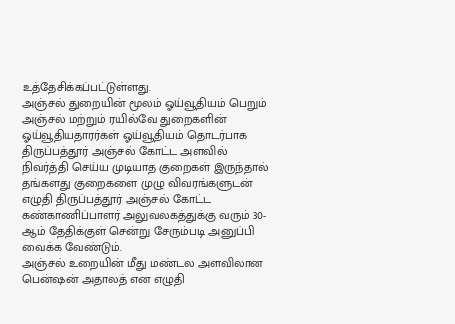உத்தேசிக்கப்பட்டுள்ளது.
அஞ்சல் துறையின் மூலம் ஓய்வூதியம் பெறும் அஞ்சல் மற்றும் ரயில்வே துறைகளின் ஓய்வூதியதாரர்கள் ஓய்வூதியம் தொடர்பாக திருப்பத்தூர் அஞ்சல் கோட்ட அளவில் நிவர்த்தி செய்ய முடியாத குறைகள் இருந்தால் தங்களது குறைகளை முழு விவரங்களுடன் எழுதி திருப்பத்தூர் அஞ்சல் கோட்ட கண்காணிப்பாளர் அலுவலகத்துக்கு வரும் 30-ஆம் தேதிக்குள் சென்று சேரும்படி அனுப்பி வைக்க வேண்டும்.
அஞ்சல் உறையின் மீது மண்டல அளவிலான பென்ஷன் அதாலத் என எழுதி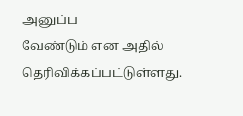அனுப்ப
வேண்டும் என அதில் தெரிவிக்கப்பட்டுள்ளது.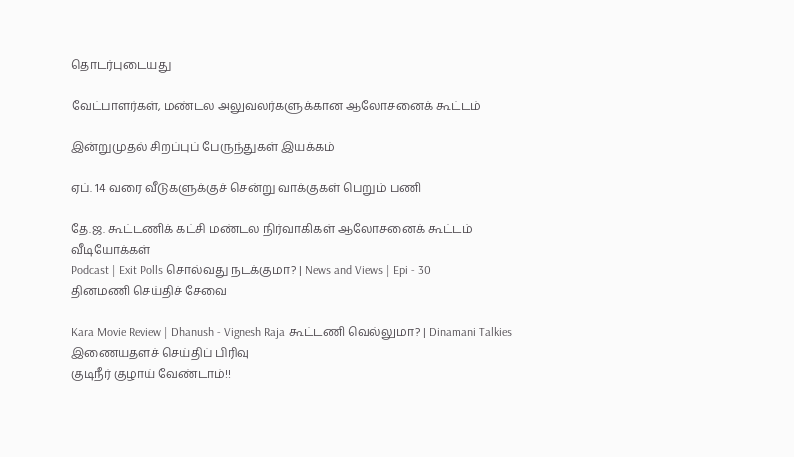தொடர்புடையது

வேட்பாளர்கள், மண்டல அலுவலர்களுக்கான ஆலோசனைக் கூட்டம்

இன்றுமுதல் சிறப்புப் பேருந்துகள் இயக்கம்

ஏப். 14 வரை வீடுகளுக்குச் சென்று வாக்குகள் பெறும் பணி

தே.ஜ. கூட்டணிக் கட்சி மண்டல நிர்வாகிகள் ஆலோசனைக் கூட்டம்
வீடியோக்கள்
Podcast | Exit Polls சொல்வது நடக்குமா? | News and Views | Epi - 30
தினமணி செய்திச் சேவை

Kara Movie Review | Dhanush - Vignesh Raja கூட்டணி வெல்லுமா? | Dinamani Talkies
இணையதளச் செய்திப் பிரிவு
குடிநீர் குழாய் வேண்டாம்!!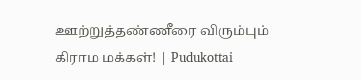ஊற்றுத்தண்ணீரை விரும்பும் கிராம மக்கள்! | Pudukottai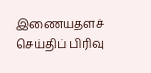இணையதளச் செய்திப் பிரிவு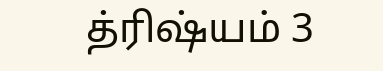த்ரிஷ்யம் 3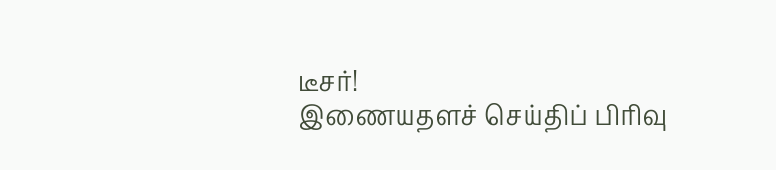டீசர்!
இணையதளச் செய்திப் பிரிவு